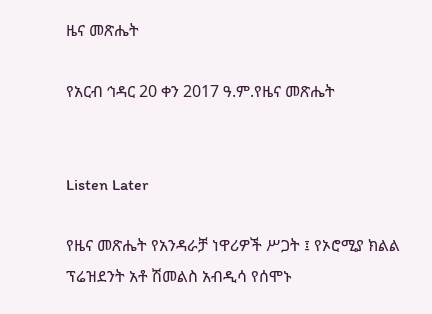ዜና መጽሔት

የአርብ ኅዳር 20 ቀን 2017 ዓ.ም.የዜና መጽሔት


Listen Later

የዜና መጽሔት የአንዳራቻ ነዋሪዎች ሥጋት ፤ የኦሮሚያ ክልል ፕሬዝደንት አቶ ሽመልስ አብዲሳ የሰሞኑ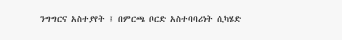ንግግርና አስተያየት ፤ በምርጫ ቦርድ አስተባባሪነት ሲካሄድ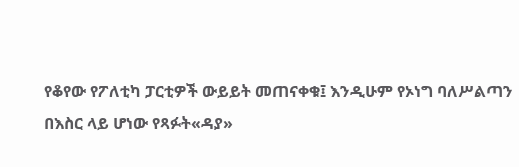የቆየው የፖለቲካ ፓርቲዎች ውይይት መጠናቀቁ፤ እንዲሁም የኦነግ ባለሥልጣን በእስር ላይ ሆነው የጻፉት«ዳያ»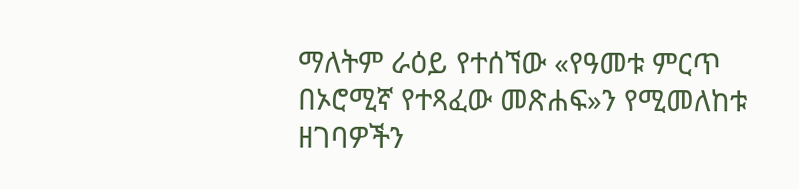ማለትም ራዕይ የተሰኘው «የዓመቱ ምርጥ በኦሮሚኛ የተጻፈው መጽሐፍ»ን የሚመለከቱ ዘገባዎችን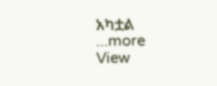አካቷል
...more
View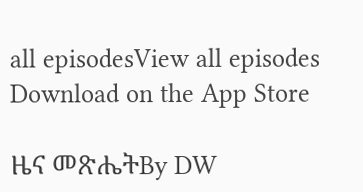all episodesView all episodes
Download on the App Store

ዜና መጽሔትBy DW